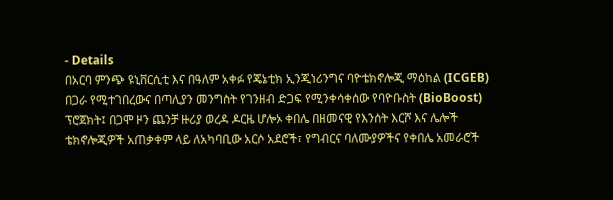- Details
በአርባ ምንጭ ዩኒቨርሲቲ እና በዓለም አቀፉ የጄኔቲክ ኢንጂነሪንግና ባዮቴክኖሎጂ ማዕከል (ICGEB) በጋራ የሚተገበረውና በጣሊያን መንግስት የገንዘብ ድጋፍ የሚንቀሳቀሰው የባዮቡስት (BioBoost) ፕሮጀክት፤ በጋሞ ዞን ጨንቻ ዙሪያ ወረዳ ዶርዜ ሆሎኦ ቀበሌ በዘመናዊ የእንሰት እርሾ እና ሌሎች ቴክኖሎጂዎች አጠቃቀም ላይ ለአካባቢው አርሶ አደሮች፣ የግብርና ባለሙያዎችና የቀበሌ አመራሮች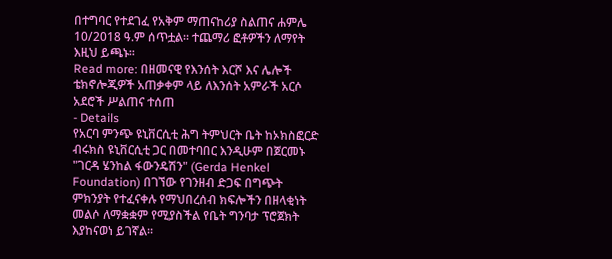በተግባር የተደገፈ የአቅም ማጠናከሪያ ስልጠና ሐምሌ 10/2018 ዓ.ም ሰጥቷል። ተጨማሪ ፎቶዎችን ለማየት እዚህ ይጫኑ፡፡
Read more: በዘመናዊ የእንሰት እርሾ እና ሌሎች ቴክኖሎጂዎች አጠቃቀም ላይ ለእንሰት አምራች አርሶ አደሮች ሥልጠና ተሰጠ
- Details
የአርባ ምንጭ ዩኒቨርሲቲ ሕግ ትምህርት ቤት ከኦክስፎርድ ብሩክስ ዩኒቨርሲቲ ጋር በመተባበር እንዲሁም በጀርመኑ "ገርዳ ሄንከል ፋውንዴሽን" (Gerda Henkel Foundation) በገኘው የገንዘብ ድጋፍ በግጭት ምክንያት የተፈናቀሉ የማህበረሰብ ክፍሎችን በዘላቂነት መልሶ ለማቋቋም የሚያስችል የቤት ግንባታ ፕሮጀክት እያከናወነ ይገኛል።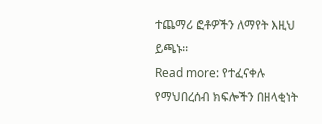ተጨማሪ ፎቶዎችን ለማየት እዚህ ይጫኑ፡፡
Read more: የተፈናቀሉ የማህበረሰብ ክፍሎችን በዘላቂነት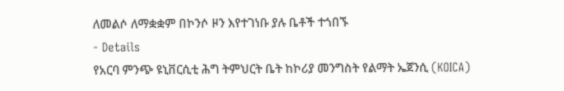ለመልሶ ለማቋቋም በኮንሶ ዞን እየተገነቡ ያሉ ቤቶች ተጎበኙ
- Details
የአርባ ምንጭ ዩኒቨርሲቲ ሕግ ትምህርት ቤት ከኮሪያ መንግስት የልማት ኤጀንሲ (KOICA)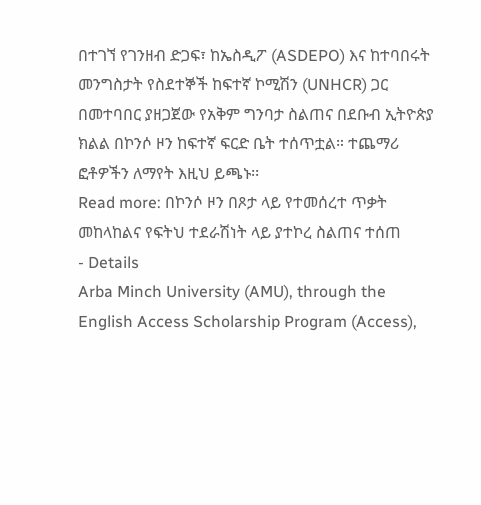በተገኘ የገንዘብ ድጋፍ፣ ከኤስዲፖ (ASDEPO) እና ከተባበሩት መንግስታት የስደተኞች ከፍተኛ ኮሚሽን (UNHCR) ጋር በመተባበር ያዘጋጀው የአቅም ግንባታ ስልጠና በደቡብ ኢትዮጵያ ክልል በኮንሶ ዞን ከፍተኛ ፍርድ ቤት ተሰጥቷል። ተጨማሪ ፎቶዎችን ለማየት እዚህ ይጫኑ፡፡
Read more: በኮንሶ ዞን በጾታ ላይ የተመሰረተ ጥቃት መከላከልና የፍትህ ተደራሽነት ላይ ያተኮረ ስልጠና ተሰጠ
- Details
Arba Minch University (AMU), through the English Access Scholarship Program (Access),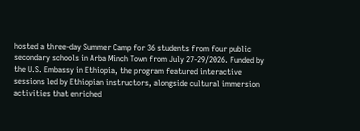hosted a three-day Summer Camp for 36 students from four public secondary schools in Arba Minch Town from July 27-29/2026. Funded by the U.S. Embassy in Ethiopia, the program featured interactive sessions led by Ethiopian instructors, alongside cultural immersion activities that enriched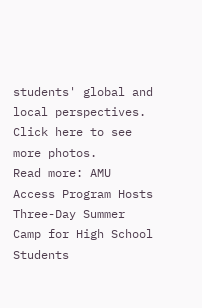students' global and local perspectives. Click here to see more photos.
Read more: AMU Access Program Hosts Three-Day Summer Camp for High School Students